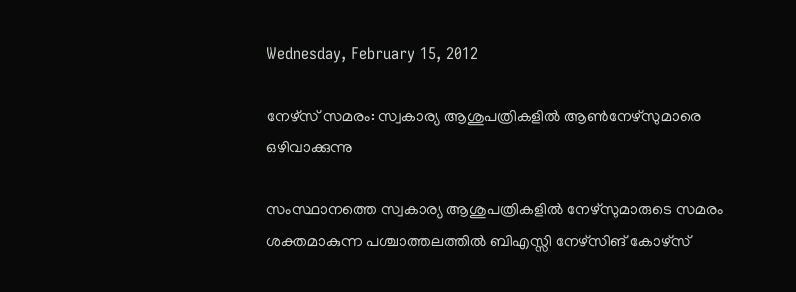Wednesday, February 15, 2012

നേഴ്സ് സമരം: സ്വകാര്യ ആശുപത്രികളില്‍ ആണ്‍നേഴ്സുമാരെ ഒഴിവാക്കുന്നു

സംസ്ഥാനത്തെ സ്വകാര്യ ആശുപത്രികളില്‍ നേഴ്സുമാരുടെ സമരം ശക്തമാകുന്ന പശ്ചാത്തലത്തില്‍ ബിഎസ്സി നേഴ്സിങ് കോഴ്സ്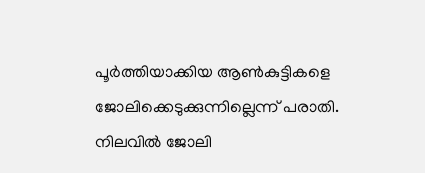പൂര്‍ത്തിയാക്കിയ ആണ്‍കുട്ടികളെ ജോലിക്കെടുക്കുന്നില്ലെന്ന് പരാതി. നിലവില്‍ ജോലി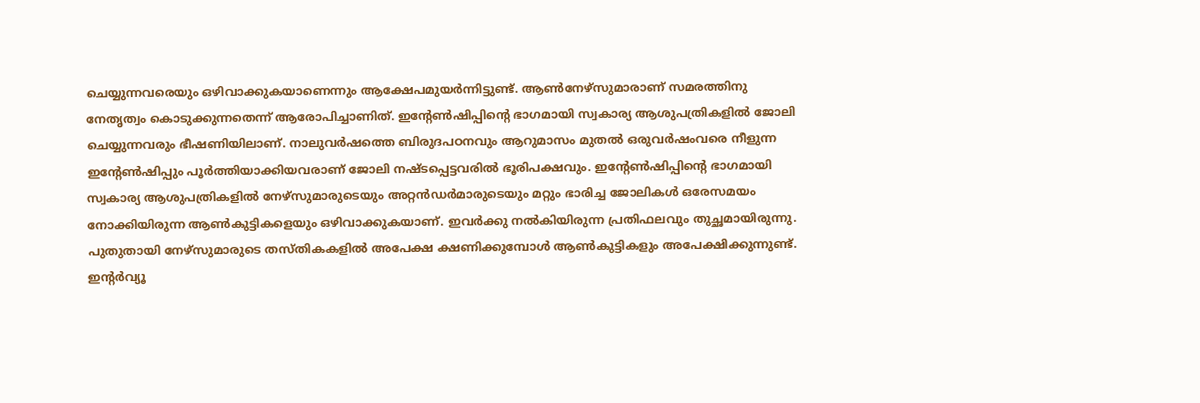ചെയ്യുന്നവരെയും ഒഴിവാക്കുകയാണെന്നും ആക്ഷേപമുയര്‍ന്നിട്ടുണ്ട്. ആണ്‍നേഴ്സുമാരാണ് സമരത്തിനു നേതൃത്വം കൊടുക്കുന്നതെന്ന് ആരോപിച്ചാണിത്. ഇന്റേണ്‍ഷിപ്പിന്റെ ഭാഗമായി സ്വകാര്യ ആശുപത്രികളില്‍ ജോലി ചെയ്യുന്നവരും ഭീഷണിയിലാണ്. നാലുവര്‍ഷത്തെ ബിരുദപഠനവും ആറുമാസം മുതല്‍ ഒരുവര്‍ഷംവരെ നീളുന്ന ഇന്റേണ്‍ഷിപ്പും പൂര്‍ത്തിയാക്കിയവരാണ് ജോലി നഷ്ടപ്പെട്ടവരില്‍ ഭൂരിപക്ഷവും. ഇന്റേണ്‍ഷിപ്പിന്റെ ഭാഗമായി സ്വകാര്യ ആശുപത്രികളില്‍ നേഴ്സുമാരുടെയും അറ്റന്‍ഡര്‍മാരുടെയും മറ്റും ഭാരിച്ച ജോലികള്‍ ഒരേസമയം നോക്കിയിരുന്ന ആണ്‍കുട്ടികളെയും ഒഴിവാക്കുകയാണ്. ഇവര്‍ക്കു നല്‍കിയിരുന്ന പ്രതിഫലവും തുച്ഛമായിരുന്നു. പുതുതായി നേഴ്സുമാരുടെ തസ്തികകളില്‍ അപേക്ഷ ക്ഷണിക്കുമ്പോള്‍ ആണ്‍കുട്ടികളും അപേക്ഷിക്കുന്നുണ്ട്. ഇന്റര്‍വ്യൂ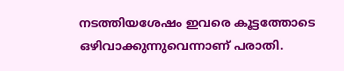നടത്തിയശേഷം ഇവരെ കൂട്ടത്തോടെ ഒഴിവാക്കുന്നുവെന്നാണ് പരാതി.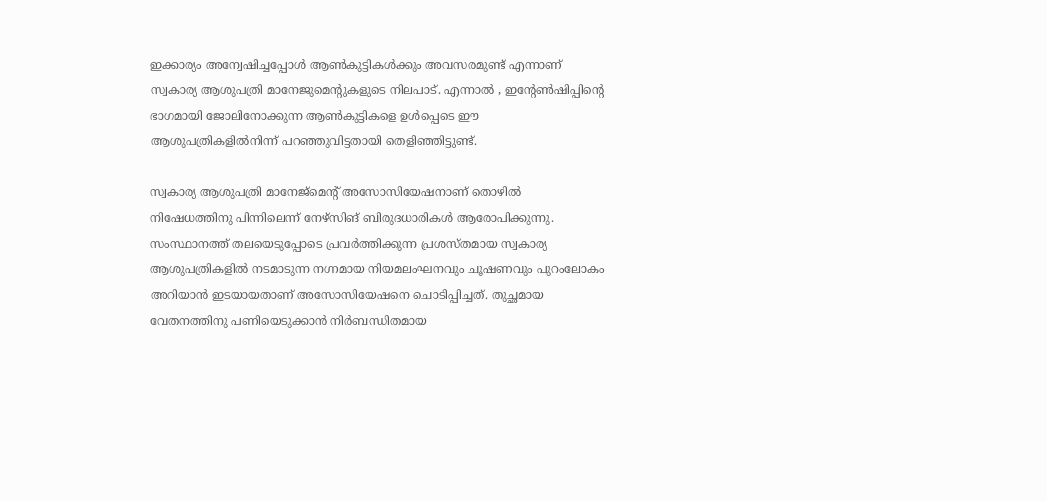ഇക്കാര്യം അന്വേഷിച്ചപ്പോള്‍ ആണ്‍കുട്ടികള്‍ക്കും അവസരമുണ്ട് എന്നാണ് സ്വകാര്യ ആശുപത്രി മാനേജുമെന്റുകളുടെ നിലപാട്. എന്നാല്‍ , ഇന്റേണ്‍ഷിപ്പിന്റെ ഭാഗമായി ജോലിനോക്കുന്ന ആണ്‍കുട്ടികളെ ഉള്‍പ്പെടെ ഈ ആശുപത്രികളില്‍നിന്ന് പറഞ്ഞുവിട്ടതായി തെളിഞ്ഞിട്ടുണ്ട്.

സ്വകാര്യ ആശുപത്രി മാനേജ്മെന്റ് അസോസിയേഷനാണ് തൊഴില്‍ നിഷേധത്തിനു പിന്നിലെന്ന് നേഴ്സിങ് ബിരുദധാരികള്‍ ആരോപിക്കുന്നു. സംസ്ഥാനത്ത് തലയെടുപ്പോടെ പ്രവര്‍ത്തിക്കുന്ന പ്രശസ്തമായ സ്വകാര്യ ആശുപത്രികളില്‍ നടമാടുന്ന നഗ്നമായ നിയമലംഘനവും ചൂഷണവും പുറംലോകം അറിയാന്‍ ഇടയായതാണ് അസോസിയേഷനെ ചൊടിപ്പിച്ചത്. തുച്ഛമായ വേതനത്തിനു പണിയെടുക്കാന്‍ നിര്‍ബന്ധിതമായ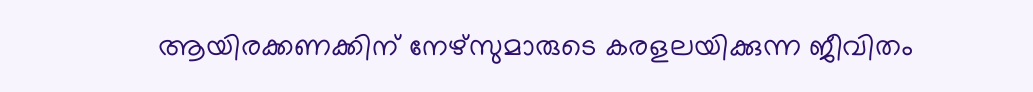ആയിരക്കണക്കിന് നേഴ്സുമാരുടെ കരളലയിക്കുന്ന ജീവിതം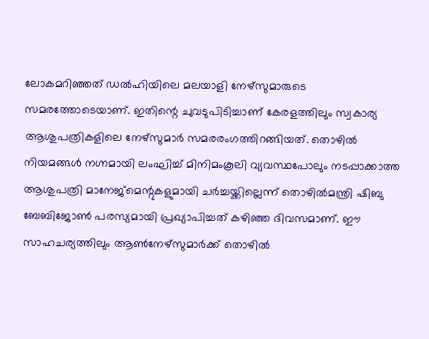ലോകമറിഞ്ഞത് ഡല്‍ഹിയിലെ മലയാളി നേഴ്സുമാരുടെ സമരത്തോടെയാണ്. ഇതിന്റെ ചുവടുപിടിച്ചാണ് കേരളത്തിലും സ്വകാര്യ ആശുപത്രികളിലെ നേഴ്സുമാര്‍ സമരരംഗത്തിറങ്ങിയത്. തൊഴില്‍ നിയമങ്ങള്‍ നഗ്നമായി ലംഘിച്ച് മിനിമംകൂലി വ്യവസ്ഥപോലും നടപ്പാക്കാത്ത ആശുപത്രി മാനേജ്മെന്റുകളുമായി ചര്‍ച്ചയ്ക്കില്ലെന്ന് തൊഴില്‍മന്ത്രി ഷിബു ബേബിജോണ്‍ പരസ്യമായി പ്രഖ്യാപിച്ചത് കഴിഞ്ഞ ദിവസമാണ്. ഈ സാഹചര്യത്തിലും ആണ്‍നേഴ്സുമാര്‍ക്ക് തൊഴില്‍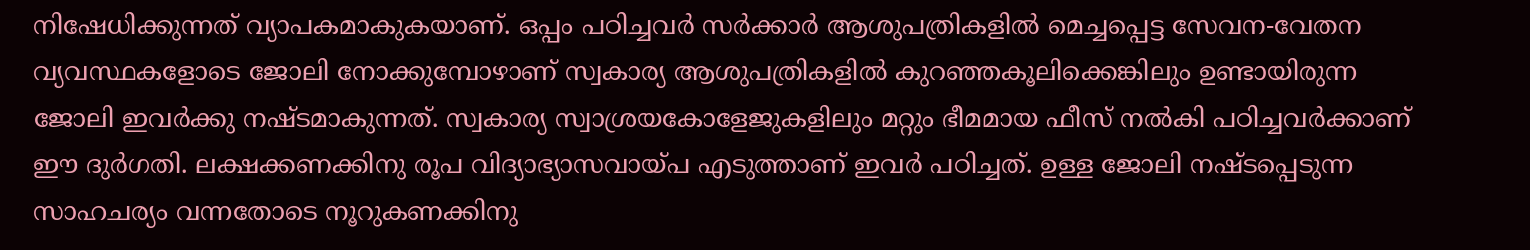നിഷേധിക്കുന്നത് വ്യാപകമാകുകയാണ്. ഒപ്പം പഠിച്ചവര്‍ സര്‍ക്കാര്‍ ആശുപത്രികളില്‍ മെച്ചപ്പെട്ട സേവന-വേതന വ്യവസ്ഥകളോടെ ജോലി നോക്കുമ്പോഴാണ് സ്വകാര്യ ആശുപത്രികളില്‍ കുറഞ്ഞകൂലിക്കെങ്കിലും ഉണ്ടായിരുന്ന ജോലി ഇവര്‍ക്കു നഷ്ടമാകുന്നത്. സ്വകാര്യ സ്വാശ്രയകോളേജുകളിലും മറ്റും ഭീമമായ ഫീസ് നല്‍കി പഠിച്ചവര്‍ക്കാണ് ഈ ദുര്‍ഗതി. ലക്ഷക്കണക്കിനു രൂപ വിദ്യാഭ്യാസവായ്പ എടുത്താണ് ഇവര്‍ പഠിച്ചത്. ഉള്ള ജോലി നഷ്ടപ്പെടുന്ന സാഹചര്യം വന്നതോടെ നൂറുകണക്കിനു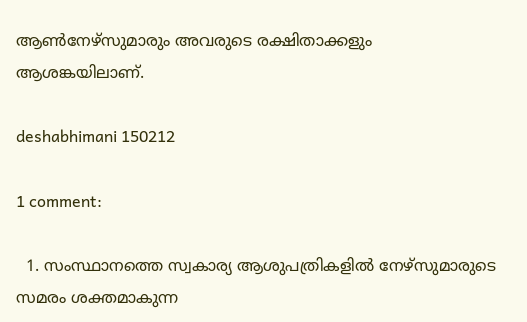ആണ്‍നേഴ്സുമാരും അവരുടെ രക്ഷിതാക്കളും ആശങ്കയിലാണ്.

deshabhimani 150212

1 comment:

  1. സംസ്ഥാനത്തെ സ്വകാര്യ ആശുപത്രികളില്‍ നേഴ്സുമാരുടെ സമരം ശക്തമാകുന്ന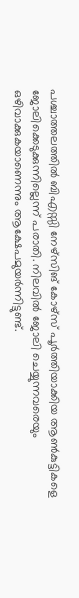പശ്ചാത്തലത്തില്‍ ബിഎസ്സി നേഴ്സിങ് കോഴ്സ് പൂര്‍ത്തിയാക്കിയ ആണ്‍കുട്ടികളെ ജോലിക്കെടുക്കുന്നില്ലെന്ന് പരാതി. നിലവില്‍ ജോലി ചെയ്യുന്നവരെയും ഒഴിവാക്കുകയാണെന്നും ആക്ഷേപമുയര്‍ന്നിട്ടുണ്ട്.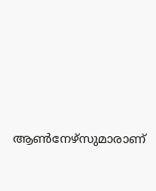ആണ്‍നേഴ്സുമാരാണ്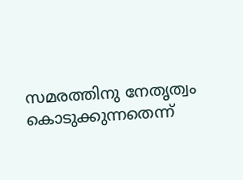സമരത്തിനു നേതൃത്വം കൊടുക്കുന്നതെന്ന്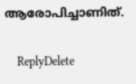ആരോപിച്ചാണിത്.

    ReplyDelete